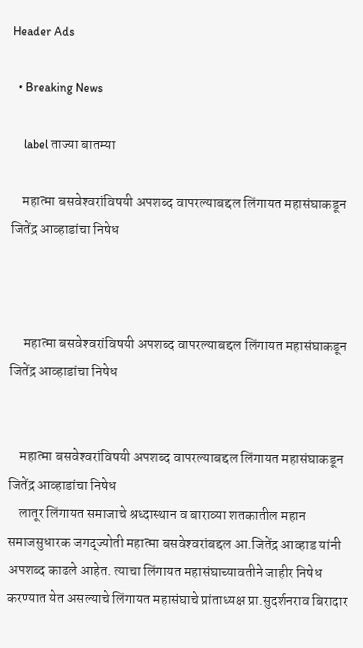Header Ads

  • Breaking News

    label ताज्या बातम्या

    महात्मा बसवेश्‍वरांविषयी अपशब्द वापरल्याबद्दल लिंगायत महासंघाकडून जितेंद्र आव्हाडांचा निषेध



     महात्मा बसवेश्‍वरांविषयी अपशब्द वापरल्याबद्दल लिंगायत महासंघाकडून जितेंद्र आव्हाडांचा निषेध


    महात्मा बसवेश्‍वरांविषयी अपशब्द वापरल्याबद्दल लिंगायत महासंघाकडून जितेंद्र आव्हाडांचा निषेध
    लातूर लिंगायत समाजाचे श्रध्दास्थान व बाराव्या शतकातील महान समाजसुधारक जगद्ज्योती महात्मा बसवेश्‍वरांबद्दल आ.जितेंद्र आव्हाड यांनी अपशब्द काढले आहेत. त्याचा लिंगायत महासंघाच्यावतीने जाहीर निषेध करण्यात येत असल्याचे लिंगायत महासंघाचे प्रांताध्यक्ष प्रा.सुदर्शनराव बिरादार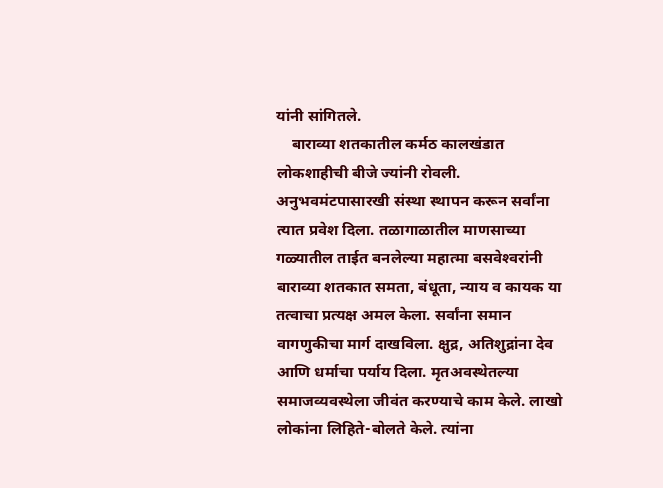यांनी सांगितले.
    बाराव्या शतकातील कर्मठ कालखंडात लोकशाहीची बीजे ज्यांनी रोवली. अनुभवमंटपासारखी संस्था स्थापन करून सर्वांना त्यात प्रवेश दिला. तळागाळातील माणसाच्या गळ्यातील ताईत बनलेल्या महात्मा बसवेश्‍वरांनी बाराव्या शतकात समता, बंधूता, न्याय व कायक या तत्वाचा प्रत्यक्ष अमल केला. सर्वांना समान वागणुकीचा मार्ग दाखविला. क्षुद्र, अतिशुद्रांना देव आणि धर्माचा पर्याय दिला. मृतअवस्थेतल्या समाजव्यवस्थेला जीवंत करण्याचे काम केले. लाखो लोकांना लिहिते-बोलते केले. त्यांना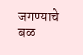जगण्याचे बळ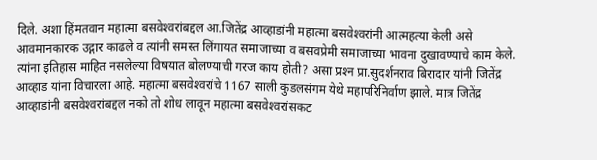दिले. अशा हिंमतवान महात्मा बसवेश्‍वरांबद्दल आ.जितेंद्र आव्हाडांनी महात्मा बसवेश्‍वरांनी आत्महत्या केली असे आवमानकारक उद्गार काढले व त्यांनी समस्त लिंगायत समाजाच्या व बसवप्रेमी समाजाच्या भावना दुखावण्याचे काम केले. त्यांना इतिहास माहित नसलेल्या विषयात बोलण्याची गरज काय होती? असा प्रश्‍न प्रा.सुदर्शनराव बिरादार यांनी जितेंद्र आव्हाड यांना विचारला आहे. महात्मा बसवेश्‍वरांचे 1167 साली कुडलसंगम येथे महापरिनिर्वाण झाले. मात्र जितेंद्र आव्हाडांनी बसवेश्‍वरांबद्दल नको तो शोध लावून महात्मा बसवेश्‍वरांसकट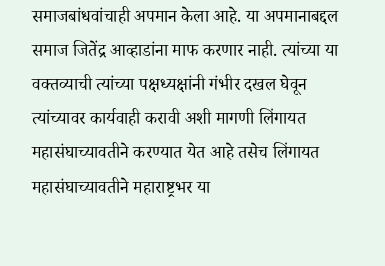समाजबांधवांचाही अपमान केला आहे. या अपमानाबद्दल समाज जितेंद्र आव्हाडांना माफ करणार नाही. त्यांच्या या वक्तव्याची त्यांच्या पक्षध्यक्षांनी गंभीर दखल घेवून त्यांच्यावर कार्यवाही करावी अशी मागणी लिंगायत महासंघाच्यावतीने करण्यात येत आहे तसेच लिंगायत महासंघाच्यावतीने महाराष्ट्रभर या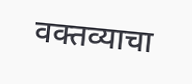वक्तव्याचा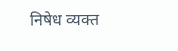निषेध व्यक्त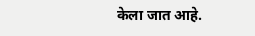केला जात आहे.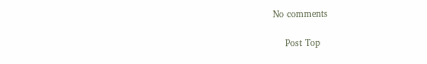No comments

    Post Top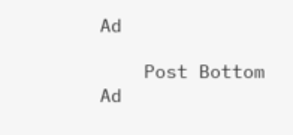Ad

    Post Bottom Ad